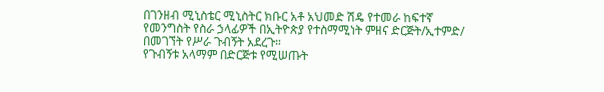በገንዘብ ሚኒስቴር ሚኒስትር ክቡር አቶ አህመድ ሽዴ የተመራ ከፍተኛ የመንግስት የስራ ኃላፊዎች በኢትዮጵያ የተስማሚነት ምዘና ድርጅት/ኢተምድ/ በመገኘት የሥራ ጉብኝት አደረጉ።
የጉብኝቱ አላማም በድርጅቱ የሚሠጡት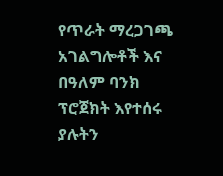የጥራት ማረጋገጫ አገልግሎቶች እና በዓለም ባንክ ፕሮጀክት እየተሰሩ ያሉትን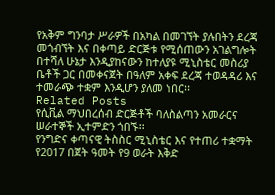የአቅም ግንባታ ሥራዎች በአካል በመገኘት ያሉበትን ደረጃ መጎብኘት እና በቀጣይ ድርጅቱ የሚሰጠውን አገልግሎት በተሻለ ሁኔታ እንዲያከናውን ከተለያዩ ሚኒስቴር መስሪያ ቤቶች ጋር በመቀናጀት በዓለም አቀፍ ደረጃ ተወዳዳሪ እና ተመራጭ ተቋም እንዲሆን ያለመ ነበር፡፡
Related Posts
የሲቪል ማህበረሰብ ድርጅቶች ባለስልጣን አመራርና ሠራተኞች ኢተምድን ጎበኙ፡፡
የንግድና ቀጣናዊ ትስስር ሚኒስቴር እና የተጠሪ ተቋማት የ2017 በጀት ዓመት የ9 ወራት እቅድ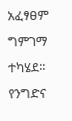አፈፃፀም ግምገማ ተካሄደ፡፡
የንግድና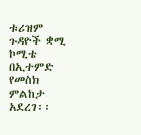ቱሪዝም ጉዳዮች ቋሚ ኮሚቴ በኢተምድ የመስክ ምልከታ አደረገ፡፡